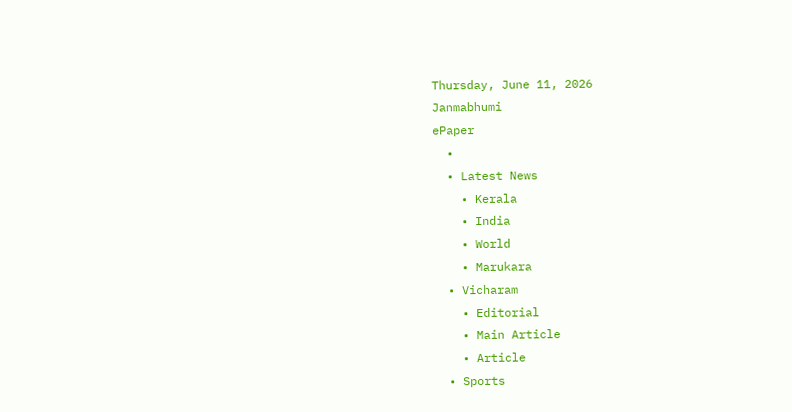Thursday, June 11, 2026
Janmabhumi
ePaper
  •
  • Latest News
    • Kerala
    • India
    • World
    • Marukara
  • Vicharam
    • Editorial
    • Main Article
    • Article
  • Sports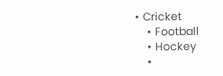• Cricket
    • Football
    • Hockey
    •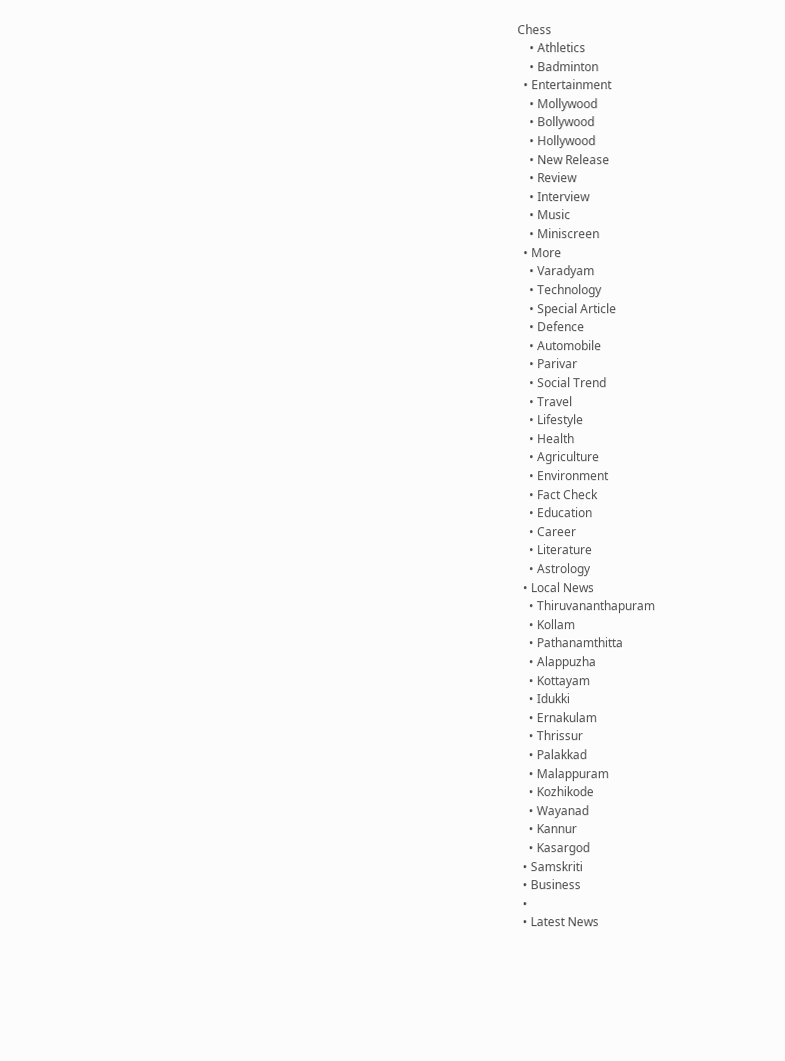Chess
    • Athletics
    • Badminton
  • Entertainment
    • Mollywood
    • Bollywood
    • Hollywood
    • New Release
    • Review
    • Interview
    • Music
    • Miniscreen
  • More
    • Varadyam
    • Technology
    • Special Article
    • Defence
    • Automobile
    • Parivar
    • Social Trend
    • Travel
    • Lifestyle
    • Health
    • Agriculture
    • Environment
    • Fact Check
    • Education
    • Career
    • Literature
    • Astrology
  • Local News
    • Thiruvananthapuram
    • Kollam
    • Pathanamthitta
    • Alappuzha
    • Kottayam
    • Idukki
    • Ernakulam
    • Thrissur
    • Palakkad
    • Malappuram
    • Kozhikode
    • Wayanad
    • Kannur
    • Kasargod
  • Samskriti
  • Business
  •
  • Latest News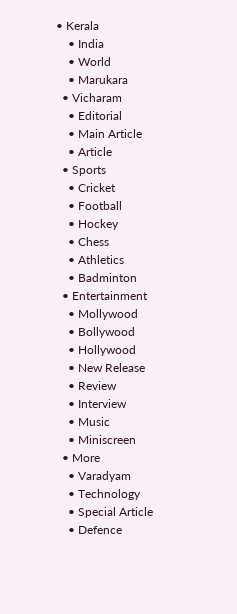• Kerala
    • India
    • World
    • Marukara
  • Vicharam
    • Editorial
    • Main Article
    • Article
  • Sports
    • Cricket
    • Football
    • Hockey
    • Chess
    • Athletics
    • Badminton
  • Entertainment
    • Mollywood
    • Bollywood
    • Hollywood
    • New Release
    • Review
    • Interview
    • Music
    • Miniscreen
  • More
    • Varadyam
    • Technology
    • Special Article
    • Defence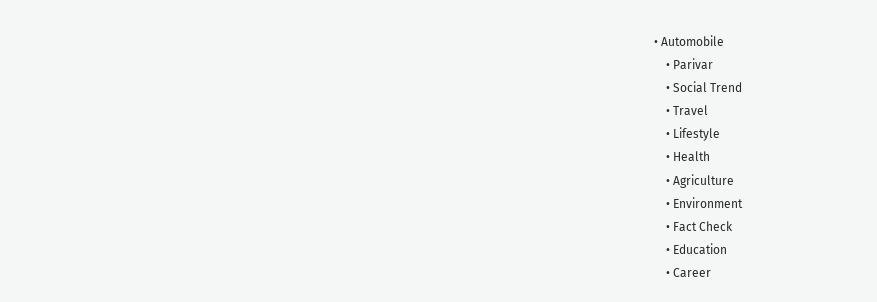• Automobile
    • Parivar
    • Social Trend
    • Travel
    • Lifestyle
    • Health
    • Agriculture
    • Environment
    • Fact Check
    • Education
    • Career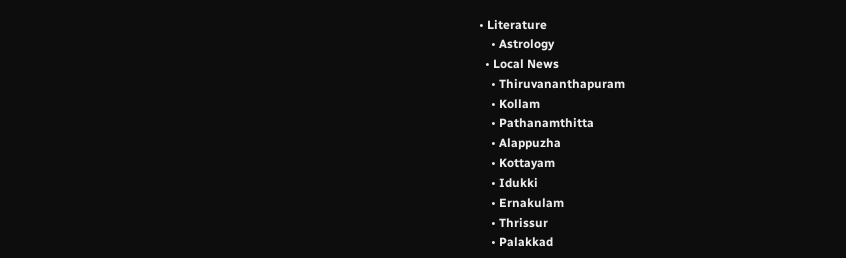• Literature
    • Astrology
  • Local News
    • Thiruvananthapuram
    • Kollam
    • Pathanamthitta
    • Alappuzha
    • Kottayam
    • Idukki
    • Ernakulam
    • Thrissur
    • Palakkad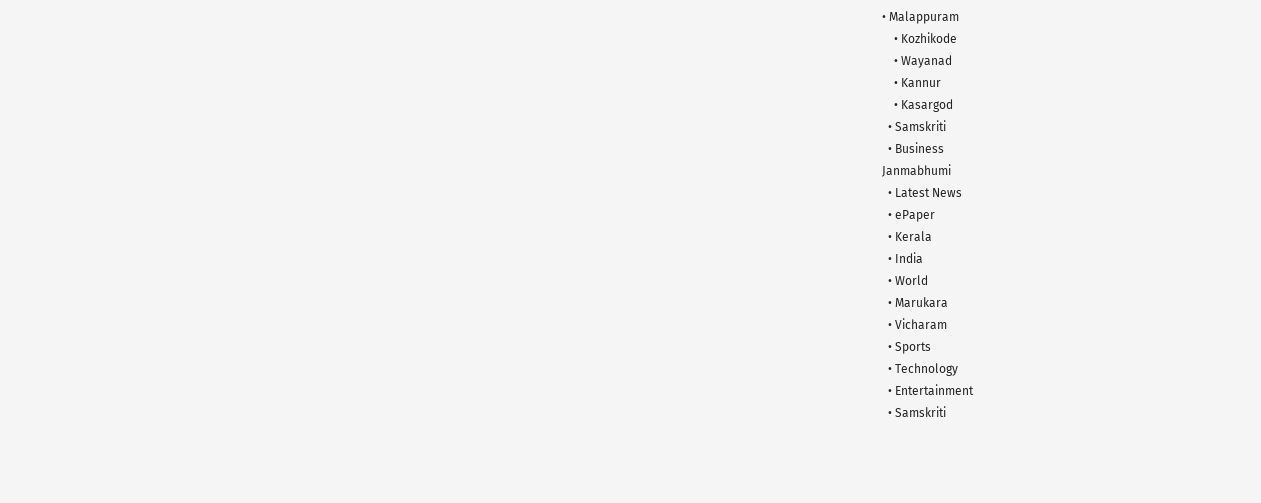• Malappuram
    • Kozhikode
    • Wayanad
    • Kannur
    • Kasargod
  • Samskriti
  • Business
Janmabhumi
  • Latest News
  • ePaper
  • Kerala
  • India
  • World
  • Marukara
  • Vicharam
  • Sports
  • Technology
  • Entertainment
  • Samskriti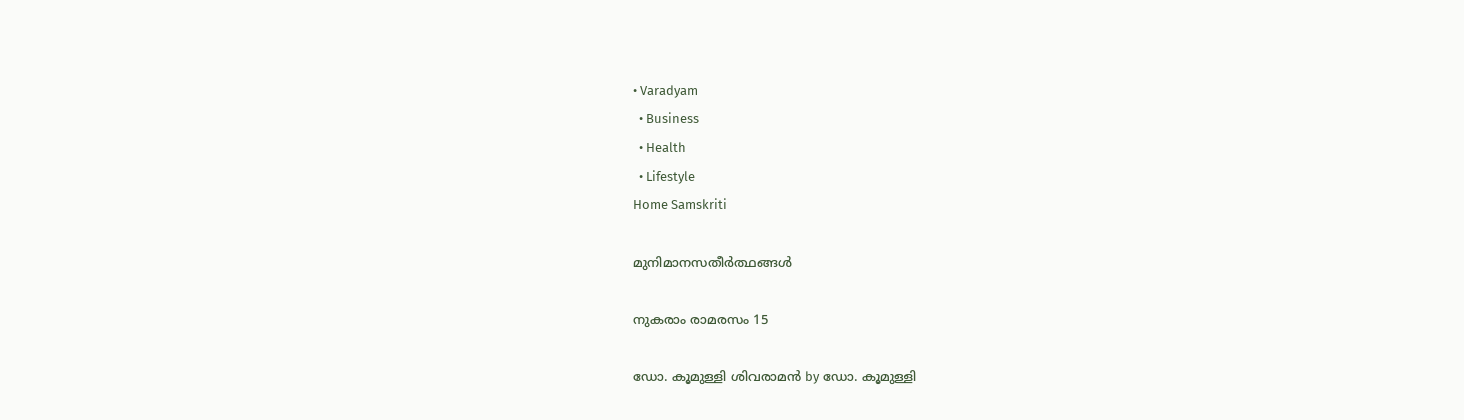• Varadyam
  • Business
  • Health
  • Lifestyle
Home Samskriti

മുനിമാനസതീര്‍ത്ഥങ്ങള്‍

നുകരാം രാമരസം 15

ഡോ. കൂമുള്ളി ശിവരാമന്‍ by ഡോ. കൂമുള്ളി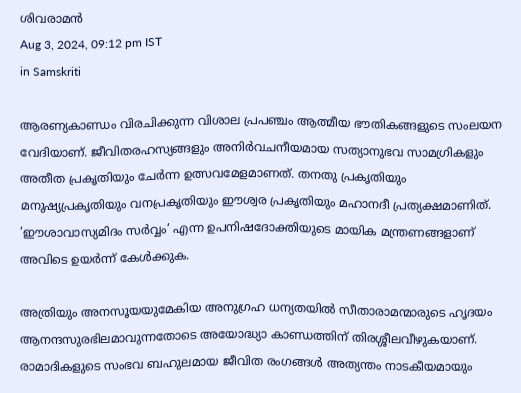ശിവരാമന്‍
Aug 3, 2024, 09:12 pm IST
in Samskriti

ആരണ്യകാണ്ഡം വിരചിക്കുന്ന വിശാല പ്രപഞ്ചം ആത്മീയ ഭൗതികങ്ങളുടെ സംലയന വേദിയാണ്. ജീവിതരഹസ്യങ്ങളും അനിര്‍വചനീയമായ സത്യാനുഭവ സാമഗ്രികളും അതീത പ്രകൃതിയും ചേര്‍ന്ന ഉത്സവമേളമാണത്. തനതു പ്രകൃതിയും മനുഷ്യപ്രകൃതിയും വനപ്രകൃതിയും ഈശ്വര പ്രകൃതിയും മഹാനദീ പ്രത്യക്ഷമാണിത്. ‘ഈശാവാസ്യമിദം സര്‍വ്വം’ എന്ന ഉപനിഷദോക്തിയുടെ മായിക മന്ത്രണങ്ങളാണ് അവിടെ ഉയര്‍ന്ന് കേള്‍ക്കുക.

അത്രിയും അനസൂയയുമേകിയ അനുഗ്രഹ ധന്യതയില്‍ സീതാരാമന്മാരുടെ ഹൃദയം ആനന്ദസുരഭിലമാവുന്നതോടെ അയോദ്ധ്യാ കാണ്ഡത്തിന് തിരശ്ശീലവീഴുകയാണ്. രാമാദികളുടെ സംഭവ ബഹുലമായ ജീവിത രംഗങ്ങള്‍ അത്യന്തം നാടകീയമായും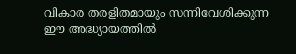വികാര തരളിതമായും സന്നിവേശിക്കുന്ന ഈ അദ്ധ്യായത്തില്‍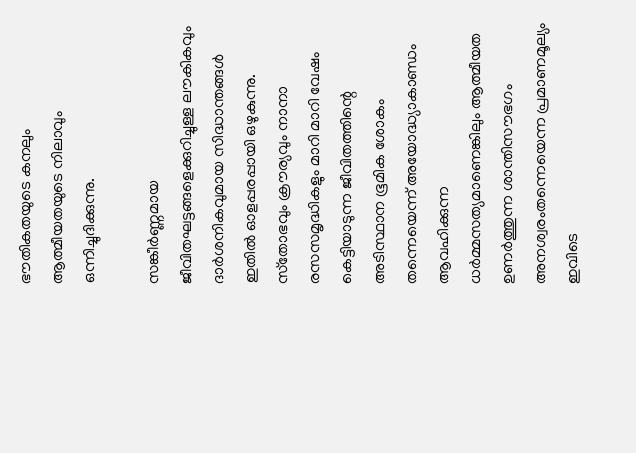ഭൗതികതയുടെ കനലും ആത്മീയതയുടെ നിലാവും ഒന്നിച്ചുദിക്കുന്നു.

സങ്കീര്‍ണ്ണമായ ജീവിതഘട്ടങ്ങളെക്കുറിച്ചുള്ള ലൗകികവും ദാര്‍ശനികവുമായ സിദ്ധാന്തങ്ങള്‍ ഇതില്‍ ഓളപ്പരപ്പായി ഒഴുകുന്നു. സ്‌തോഭവും ക്രൗര്യവും നാനാ രസസമൃദ്ധികളും മാറി മാറി വേഷം കെട്ടിയാടുന്ന ജീവിതത്തിന്റെ അടിസ്ഥാന ഭൂമിക ശോകം തന്നെയെന്ന് അയോദ്ധ്യാകാണ്ഡം ആവഹിക്കുന്ന ധര്‍മ്മസത്യമാണെങ്കിലും ആത്മീയത ഉണര്‍ത്തുന്ന ശാന്തിസൗഭഗം അനശ്വരംതന്നെയെന്ന പ്രമാണമൂല്യം ഇവിടെ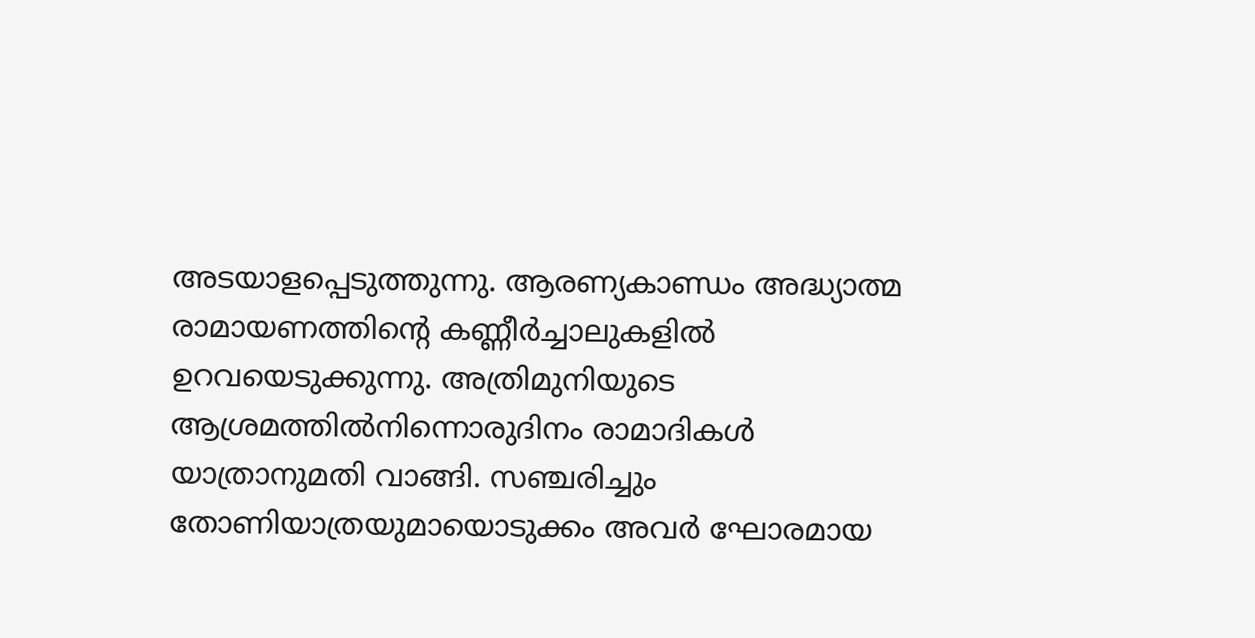അടയാളപ്പെടുത്തുന്നു. ആരണ്യകാണ്ഡം അദ്ധ്യാത്മ രാമായണത്തിന്റെ കണ്ണീര്‍ച്ചാലുകളില്‍ ഉറവയെടുക്കുന്നു. അത്രിമുനിയുടെ ആശ്രമത്തില്‍നിന്നൊരുദിനം രാമാദികള്‍ യാത്രാനുമതി വാങ്ങി. സഞ്ചരിച്ചും തോണിയാത്രയുമായൊടുക്കം അവര്‍ ഘോരമായ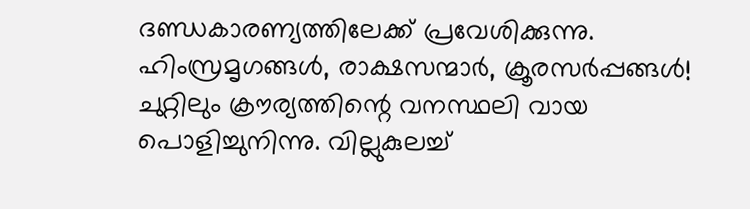ദണ്ഡകാരണ്യത്തിലേക്ക് പ്രവേശിക്കുന്നു. ഹിംസ്രമൃഗങ്ങള്‍, രാക്ഷസന്മാര്‍, ക്രൂരസര്‍പ്പങ്ങള്‍! ചുറ്റിലും ക്രൗര്യത്തിന്റെ വനസ്ഥലി വായ പൊളിച്ചുനിന്നു. വില്ലുകുലച്ച്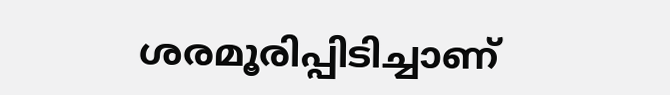ശരമൂരിപ്പിടിച്ചാണ്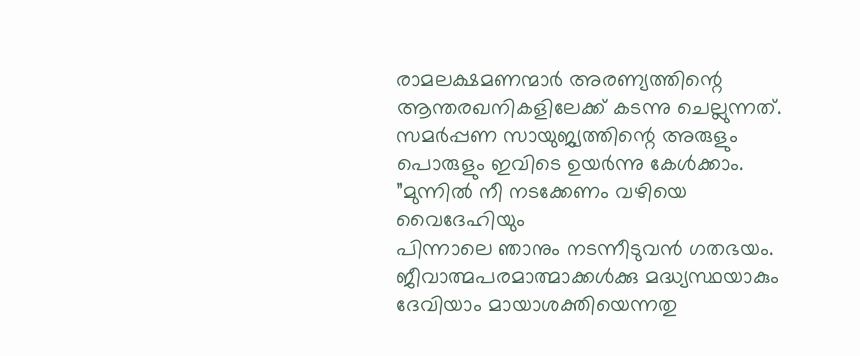രാമലക്ഷമണന്മാര്‍ അരണ്യത്തിന്റെ ആന്തരഖനികളിലേക്ക് കടന്നു ചെല്ലുന്നത്. സമര്‍പ്പണ സായുജ്യത്തിന്റെ അരുളും പൊരുളും ഇവിടെ ഉയര്‍ന്നു കേള്‍ക്കാം.
”മുന്നില്‍ നീ നടക്കേണം വഴിയെ വൈദേഹിയും
പിന്നാലെ ഞാനും നടന്നീടുവന്‍ ഗതഭയം.
ജീവാത്മപരമാത്മാക്കള്‍ക്കു മദ്ധ്യസ്ഥയാകും
ദേവിയാം മായാശക്തിയെന്നതു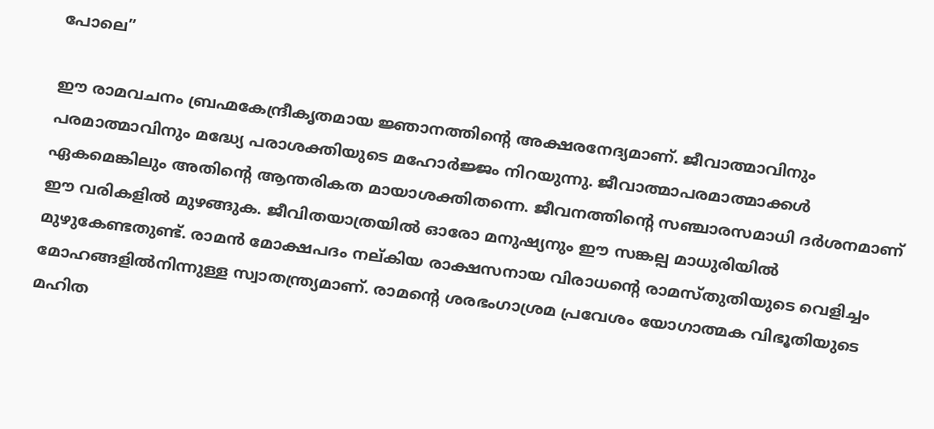പോലെ”

ഈ രാമവചനം ബ്രഹ്മകേന്ദ്രീകൃതമായ ജ്ഞാനത്തിന്റെ അക്ഷരനേദ്യമാണ്. ജീവാത്മാവിനും പരമാത്മാവിനും മദ്ധ്യേ പരാശക്തിയുടെ മഹോര്‍ജ്ജം നിറയുന്നു. ജീവാത്മാപരമാത്മാക്കള്‍ ഏകമെങ്കിലും അതിന്റെ ആന്തരികത മായാശക്തിതന്നെ. ജീവനത്തിന്റെ സഞ്ചാരസമാധി ദര്‍ശനമാണ് ഈ വരികളില്‍ മുഴങ്ങുക. ജീവിതയാത്രയില്‍ ഓരോ മനുഷ്യനും ഈ സങ്കല്പ മാധുരിയില്‍ മുഴുകേണ്ടതുണ്ട്. രാമന്‍ മോക്ഷപദം നല്കിയ രാക്ഷസനായ വിരാധന്റെ രാമസ്തുതിയുടെ വെളിച്ചം മോഹങ്ങളില്‍നിന്നുള്ള സ്വാതന്ത്ര്യമാണ്. രാമന്റെ ശരഭംഗാശ്രമ പ്രവേശം യോഗാത്മക വിഭൂതിയുടെ മഹിത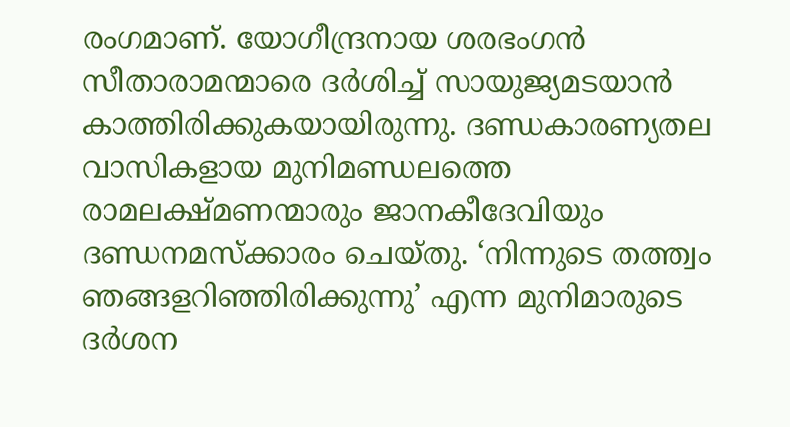രംഗമാണ്. യോഗീന്ദ്രനായ ശരഭംഗന്‍ സീതാരാമന്മാരെ ദര്‍ശിച്ച് സായുജ്യമടയാന്‍ കാത്തിരിക്കുകയായിരുന്നു. ദണ്ഡകാരണ്യതല വാസികളായ മുനിമണ്ഡലത്തെ രാമലക്ഷ്മണന്മാരും ജാനകീദേവിയും ദണ്ഡനമസ്‌ക്കാരം ചെയ്തു. ‘നിന്നുടെ തത്ത്വം ഞങ്ങളറിഞ്ഞിരിക്കുന്നു’ എന്ന മുനിമാരുടെ ദര്‍ശന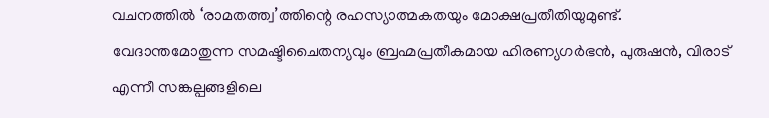വചനത്തില്‍ ‘രാമതത്ത്വ’ത്തിന്റെ രഹസ്യാത്മകതയും മോക്ഷപ്രതീതിയുമുണ്ട്. വേദാന്തമോതുന്ന സമഷ്ടിചൈതന്യവും ബ്രഹ്മപ്രതീകമായ ഹിരണ്യഗര്‍ഭന്‍, പുരുഷന്‍, വിരാട് എന്നീ സങ്കല്പങ്ങളിലെ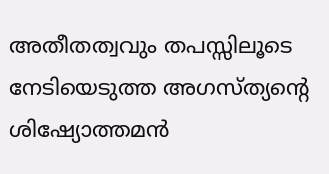അതീതത്വവും തപസ്സിലൂടെ നേടിയെടുത്ത അഗസ്ത്യന്റെ ശിഷ്യോത്തമന്‍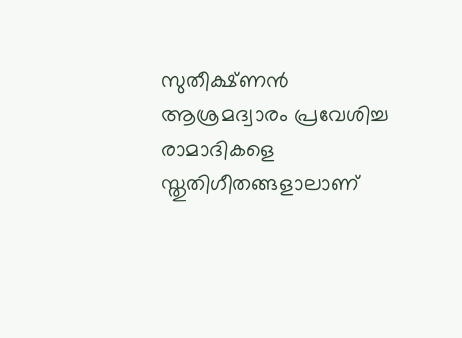സുതീക്ഷ്ണന്‍ ആശ്രമദ്വാരം പ്രവേശിച്ച രാമാദികളെ സ്തുതിഗീതങ്ങളാലാണ്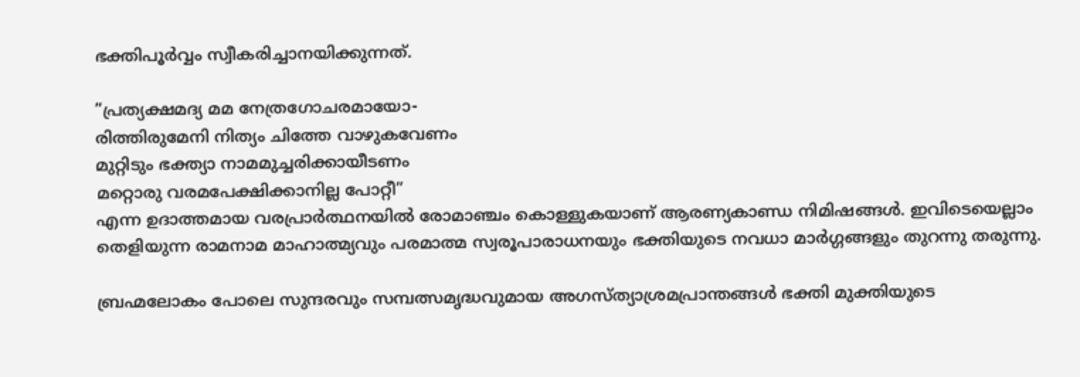ഭക്തിപൂര്‍വ്വം സ്വീകരിച്ചാനയിക്കുന്നത്.

”പ്രത്യക്ഷമദ്യ മമ നേത്രഗോചരമായോ-
രിത്തിരുമേനി നിത്യം ചിത്തേ വാഴുകവേണം
മുറ്റിടും ഭക്ത്യാ നാമമുച്ചരിക്കായീടണം
മറ്റൊരു വരമപേക്ഷിക്കാനില്ല പോറ്റീ”
എന്ന ഉദാത്തമായ വരപ്രാര്‍ത്ഥനയില്‍ രോമാഞ്ചം കൊള്ളുകയാണ് ആരണ്യകാണ്ഡ നിമിഷങ്ങള്‍. ഇവിടെയെല്ലാം തെളിയുന്ന രാമനാമ മാഹാത്മ്യവും പരമാത്മ സ്വരൂപാരാധനയും ഭക്തിയുടെ നവധാ മാര്‍ഗ്ഗങ്ങളും തുറന്നു തരുന്നു.

ബ്രഹ്മലോകം പോലെ സുന്ദരവും സമ്പത്സമൃദ്ധവുമായ അഗസ്ത്യാശ്രമപ്രാന്തങ്ങള്‍ ഭക്തി മുക്തിയുടെ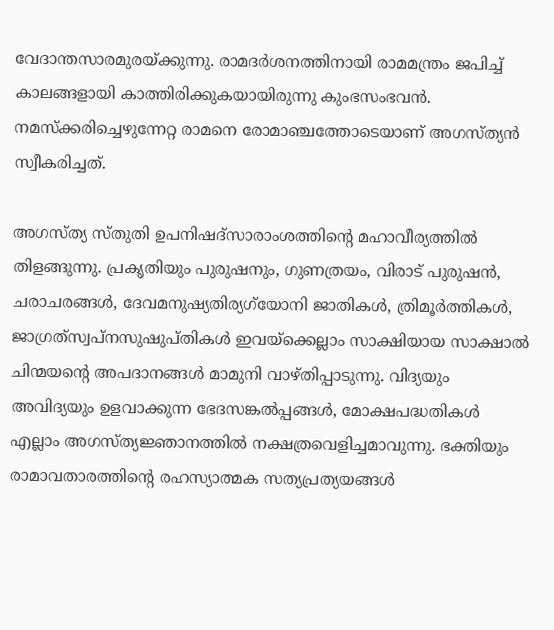വേദാന്തസാരമുരയ്‌ക്കുന്നു. രാമദര്‍ശനത്തിനായി രാമമന്ത്രം ജപിച്ച് കാലങ്ങളായി കാത്തിരിക്കുകയായിരുന്നു കുംഭസംഭവന്‍. നമസ്‌ക്കരിച്ചെഴുന്നേറ്റ രാമനെ രോമാഞ്ചത്തോടെയാണ് അഗസ്ത്യന്‍ സ്വീകരിച്ചത്.

അഗസ്ത്യ സ്തുതി ഉപനിഷദ്‌സാരാംശത്തിന്റെ മഹാവീര്യത്തില്‍ തിളങ്ങുന്നു. പ്രകൃതിയും പുരുഷനും, ഗുണത്രയം, വിരാട് പുരുഷന്‍, ചരാചരങ്ങള്‍, ദേവമനുഷ്യതിര്യഗ്‌യോനി ജാതികള്‍, ത്രിമൂര്‍ത്തികള്‍, ജാഗ്രത്‌സ്വപ്‌നസുഷുപ്തികള്‍ ഇവയ്‌ക്കെല്ലാം സാക്ഷിയായ സാക്ഷാല്‍ ചിന്മയന്റെ അപദാനങ്ങള്‍ മാമുനി വാഴ്തിപ്പാടുന്നു. വിദ്യയും അവിദ്യയും ഉളവാക്കുന്ന ഭേദസങ്കല്‍പ്പങ്ങള്‍, മോക്ഷപദ്ധതികള്‍ എല്ലാം അഗസ്ത്യജ്ഞാനത്തില്‍ നക്ഷത്രവെളിച്ചമാവുന്നു. ഭക്തിയും രാമാവതാരത്തിന്റെ രഹസ്യാത്മക സത്യപ്രത്യയങ്ങള്‍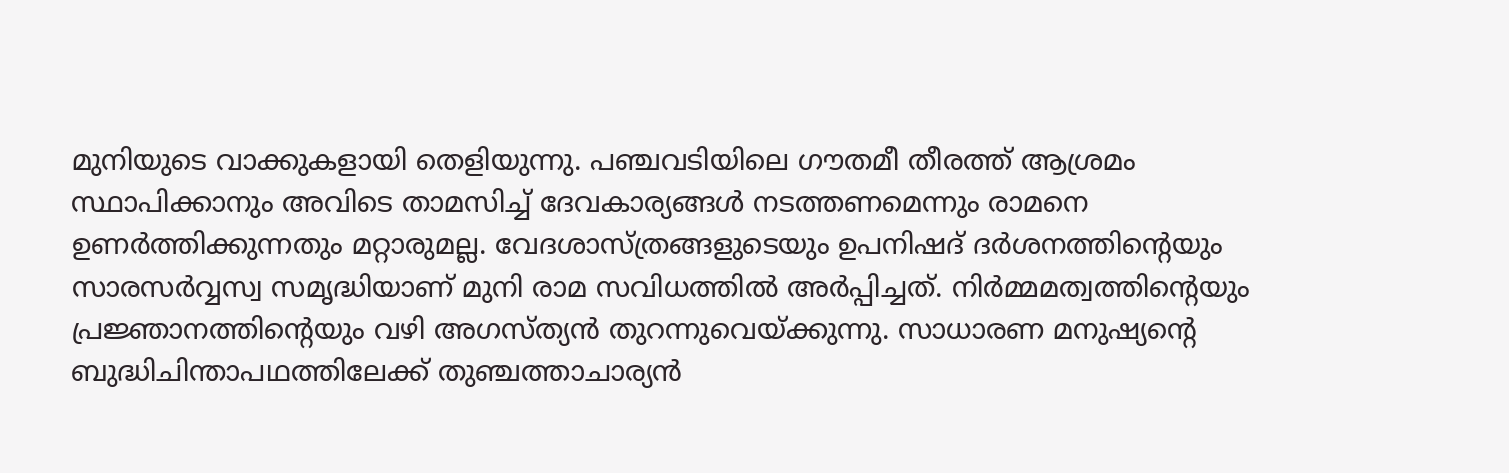മുനിയുടെ വാക്കുകളായി തെളിയുന്നു. പഞ്ചവടിയിലെ ഗൗതമീ തീരത്ത് ആശ്രമം സ്ഥാപിക്കാനും അവിടെ താമസിച്ച് ദേവകാര്യങ്ങള്‍ നടത്തണമെന്നും രാമനെ ഉണര്‍ത്തിക്കുന്നതും മറ്റാരുമല്ല. വേദശാസ്ത്രങ്ങളുടെയും ഉപനിഷദ് ദര്‍ശനത്തിന്റെയും സാരസര്‍വ്വസ്വ സമൃദ്ധിയാണ് മുനി രാമ സവിധത്തില്‍ അര്‍പ്പിച്ചത്. നിര്‍മ്മമത്വത്തിന്റെയും പ്രജ്ഞാനത്തിന്റെയും വഴി അഗസ്ത്യന്‍ തുറന്നുവെയ്‌ക്കുന്നു. സാധാരണ മനുഷ്യന്റെ ബുദ്ധിചിന്താപഥത്തിലേക്ക് തുഞ്ചത്താചാര്യന്‍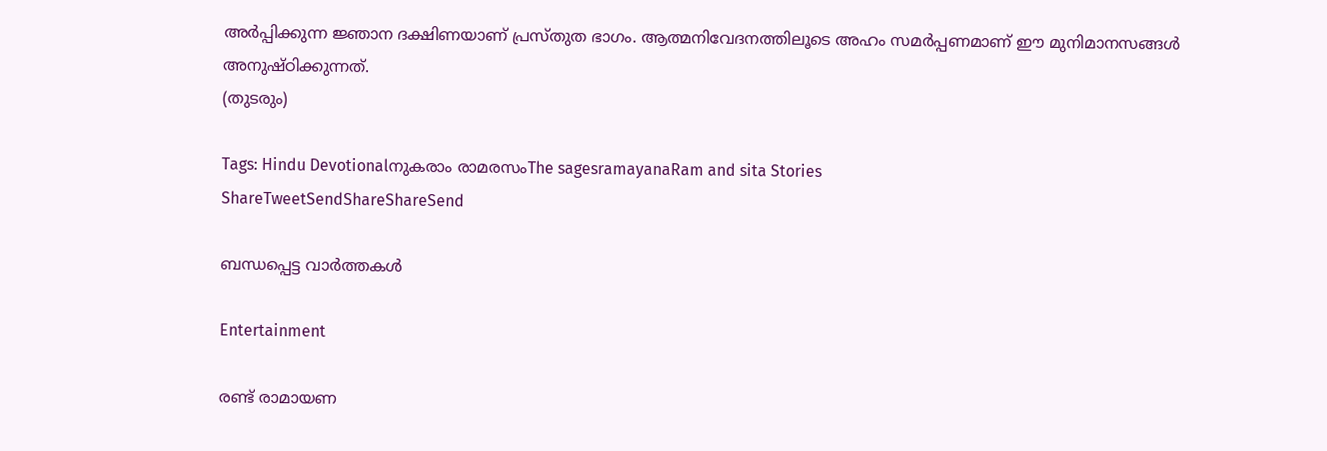അര്‍പ്പിക്കുന്ന ജ്ഞാന ദക്ഷിണയാണ് പ്രസ്തുത ഭാഗം. ആത്മനിവേദനത്തിലൂടെ അഹം സമര്‍പ്പണമാണ് ഈ മുനിമാനസങ്ങള്‍ അനുഷ്ഠിക്കുന്നത്.
(തുടരും)

Tags: Hindu Devotionalനുകരാം രാമരസംThe sagesramayanaRam and sita Stories
ShareTweetSendShareShareSend

ബന്ധപ്പെട്ട വാര്‍ത്തകള്‍

Entertainment

രണ്ട് രാമായണ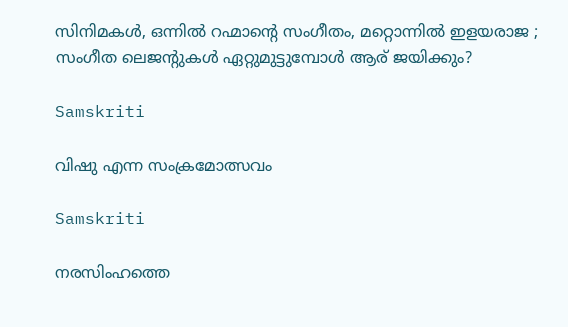സിനിമകള്‍, ഒന്നില്‍ റഹ്മാന്റെ സംഗീതം, മറ്റൊന്നില്‍ ഇളയരാജ ; സംഗീത ലെജന്‍റുകള്‍ ഏറ്റുമുട്ടുമ്പോള്‍ ആര് ജയിക്കും?

Samskriti

വിഷു എന്ന സംക്രമോത്സവം

Samskriti

നരസിംഹത്തെ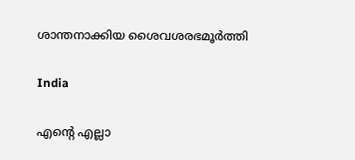ശാന്തനാക്കിയ ശൈവശരഭമൂര്‍ത്തി

India

എന്റെ എല്ലാ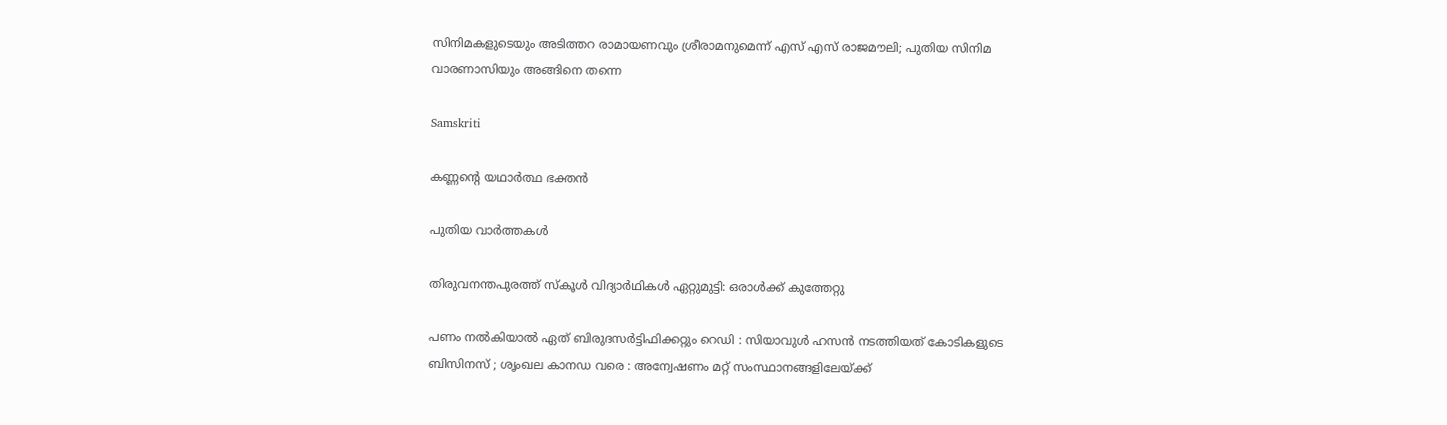സിനിമകളുടെയും അടിത്തറ രാമായണവും ശ്രീരാമനുമെന്ന് എസ് എസ് രാജമൗലി; പുതിയ സിനിമ വാരണാസിയും അങ്ങിനെ തന്നെ

Samskriti

കണ്ണന്റെ യഥാര്‍ത്ഥ ഭക്തന്‍

പുതിയ വാര്‍ത്തകള്‍

തിരുവനന്തപുരത്ത് സ്‌കൂള്‍ വിദ്യാര്‍ഥികള്‍ ഏറ്റുമുട്ടി: ഒരാള്‍ക്ക് കുത്തേറ്റു

പണം നൽകിയാൽ ഏത് ബിരുദസർട്ടിഫിക്കറ്റും റെഡി : സിയാവുൾ ഹസൻ നടത്തിയത് കോടികളുടെ ബിസിനസ് ; ശൃംഖല കാനഡ വരെ : അന്വേഷണം മറ്റ് സംസ്ഥാനങ്ങളിലേയ്‌ക്ക്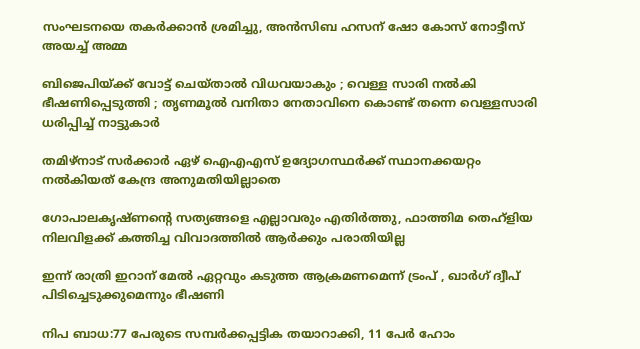സംഘടനയെ തകര്‍ക്കാന്‍ ശ്രമിച്ചു, അന്‍സിബ ഹസന് ഷോ കോസ് നോട്ടീസ് അയച്ച് അമ്മ

ബിജെപിയ്‌ക്ക് വോട്ട് ചെയ്താൽ വിധവയാകും ; വെള്ള സാരി നൽകി ഭീഷണിപ്പെടുത്തി ; തൃണമൂൽ വനിതാ നേതാവിനെ കൊണ്ട് തന്നെ വെള്ളസാരി ധരിപ്പിച്ച് നാട്ടുകാർ

തമിഴ്നാട് സര്‍ക്കാര്‍ ഏഴ് ഐഎഎസ് ഉദ്യോഗസ്ഥര്‍ക്ക് സ്ഥാനക്കയറ്റം നല്‍കിയത് കേന്ദ്ര അനുമതിയില്ലാതെ

ഗോപാലകൃഷ്ണന്റെ സത്യങ്ങളെ എല്ലാവരും എതിര്‍ത്തു, ഫാത്തിമ തെഹ്ളിയ നിലവിളക്ക് കത്തിച്ച വിവാദത്തില്‍ ആര്‍ക്കും പരാതിയില്ല

ഇന്ന് രാത്രി ഇറാന് മേല്‍ ഏറ്റവും കടുത്ത ആക്രമണമെന്ന് ട്രംപ് , ഖാര്‍ഗ് ദ്വീപ് പിടിച്ചെടുക്കുമെന്നും ഭീഷണി

നിപ ബാധ:77 പേരുടെ സമ്പര്‍ക്കപ്പട്ടിക തയാറാക്കി, 11 പേര്‍ ഹോം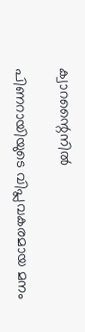ക്വാറന്റൈനില്‍

പിണറായിയുടെ വിപ്ലവകരമായ മനം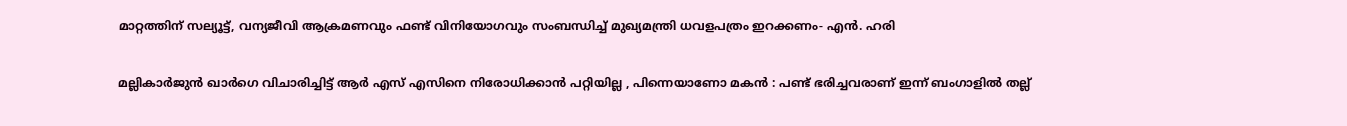മാറ്റത്തിന് സല്യൂട്ട്, വന്യജീവി ആക്രമണവും ഫണ്ട് വിനിയോഗവും സംബന്ധിച്ച് മുഖ്യമന്ത്രി ധവളപത്രം ഇറക്കണം- എന്‍. ഹരി

മല്ലികാർജുൻ ഖാർഗെ വിചാരിച്ചിട്ട് ആർ എസ് എസിനെ നിരോധിക്കാൻ പറ്റിയില്ല , പിന്നെയാണോ മകൻ : പണ്ട് ഭരിച്ചവരാണ് ഇന്ന് ബംഗാളിൽ തല്ല്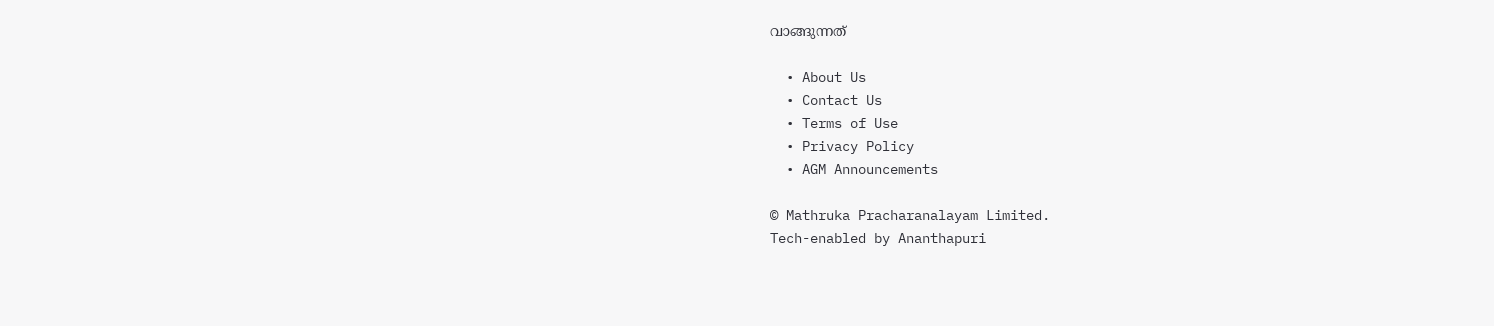വാങ്ങുന്നത്

  • About Us
  • Contact Us
  • Terms of Use
  • Privacy Policy
  • AGM Announcements

© Mathruka Pracharanalayam Limited.
Tech-enabled by Ananthapuri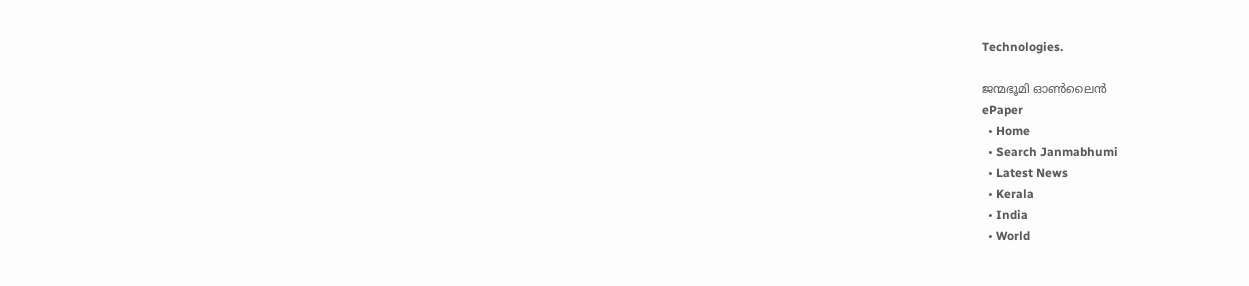Technologies.

ജന്മഭൂമി ഓണ്‍ലൈന്‍
ePaper
  • Home
  • Search Janmabhumi
  • Latest News
  • Kerala
  • India
  • World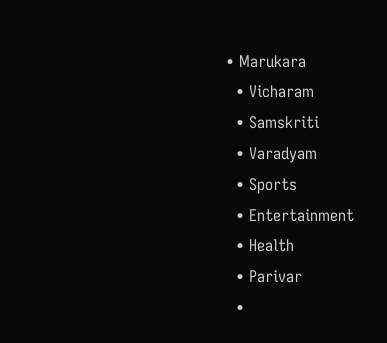• Marukara
  • Vicharam
  • Samskriti
  • Varadyam
  • Sports
  • Entertainment
  • Health
  • Parivar
  •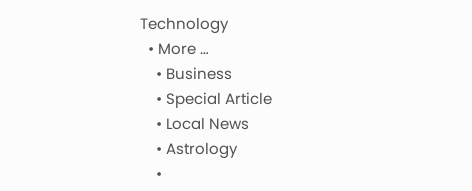Technology
  • More …
    • Business
    • Special Article
    • Local News
    • Astrology
    •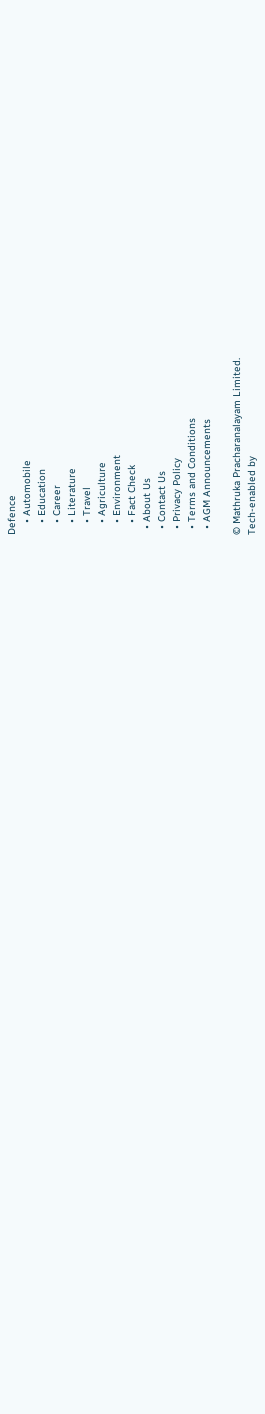Defence
    • Automobile
    • Education
    • Career
    • Literature
    • Travel
    • Agriculture
    • Environment
    • Fact Check
  • About Us
  • Contact Us
  • Privacy Policy
  • Terms and Conditions
  • AGM Announcements

© Mathruka Pracharanalayam Limited.
Tech-enabled by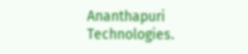Ananthapuri Technologies.